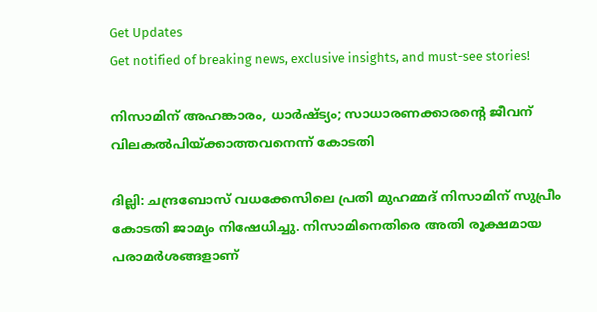Get Updates
Get notified of breaking news, exclusive insights, and must-see stories!

നിസാമിന് അഹങ്കാരം, ധാര്‍ഷ്ട്യം; സാധാരണക്കാരന്റെ ജീവന് വിലകല്‍പിയ്ക്കാത്തവനെന്ന് കോടതി

ദില്ലി: ചന്ദ്രബോസ് വധക്കേസിലെ പ്രതി മുഹമ്മദ് നിസാമിന് സുപ്രീം കോടതി ജാമ്യം നിഷേധിച്ചു. നിസാമിനെതിരെ അതി രൂക്ഷമായ പരാമര്‍ശങ്ങളാണ്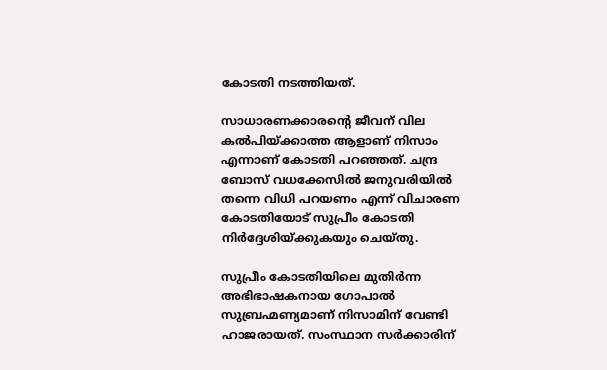കോടതി നടത്തിയത്.

സാധാരണക്കാരന്റെ ജീവന് വില കല്‍പിയ്ക്കാത്ത ആളാണ് നിസാം എന്നാണ് കോടതി പറഞ്ഞത്. ചന്ദ്ര ബോസ് വധക്കേസില്‍ ജനുവരിയില്‍ തന്നെ വിധി പറയണം എന്ന് വിചാരണ കോടതിയോട് സുപ്രീം കോടതി നിര്‍ദ്ദേശിയ്ക്കുകയും ചെയ്തു.

സുപ്രീം കോടതിയിലെ മുതിര്‍ന്ന അഭിഭാഷകനായ ഗോപാല്‍ സുബ്രഹ്മണ്യമാണ് നിസാമിന് വേണ്ടി ഹാജരായത്. സംസ്ഥാന സര്‍ക്കാരിന്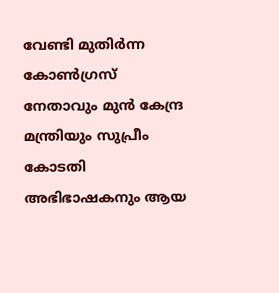വേണ്ടി മുതിര്‍ന്ന കോണ്‍ഗ്രസ് നേതാവും മുന്‍ കേന്ദ്ര മന്ത്രിയും സുപ്രീം കോടതി അഭിഭാഷകനും ആയ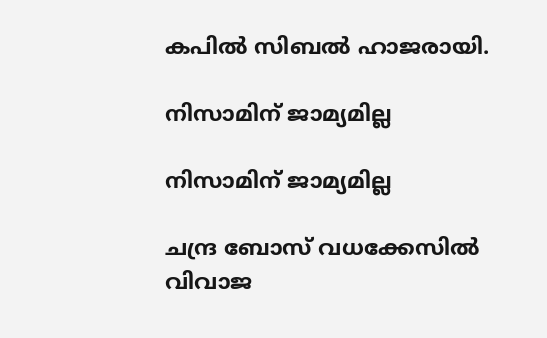കപില്‍ സിബല്‍ ഹാജരായി.

നിസാമിന് ജാമ്യമില്ല

നിസാമിന് ജാമ്യമില്ല

ചന്ദ്ര ബോസ് വധക്കേസില്‍ വിവാജ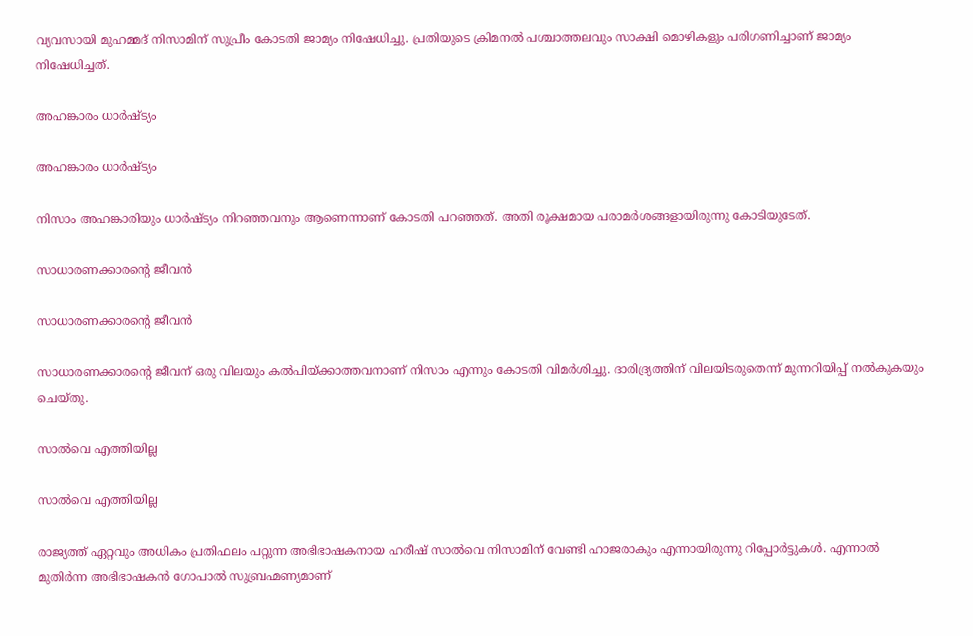വ്യവസായി മുഹമ്മദ് നിസാമിന് സുപ്രീം കോടതി ജാമ്യം നിഷേധിച്ചു. പ്രതിയുടെ ക്രിമനല്‍ പശ്ചാത്തലവും സാക്ഷി മൊഴികളും പരിഗണിച്ചാണ് ജാമ്യം നിഷേധിച്ചത്.

അഹങ്കാരം ധാര്‍ഷ്ട്യം

അഹങ്കാരം ധാര്‍ഷ്ട്യം

നിസാം അഹങ്കാരിയും ധാര്‍ഷ്ട്യം നിറഞ്ഞവനും ആണെന്നാണ് കോടതി പറഞ്ഞത്. അതി രൂക്ഷമായ പരാമര്‍ശങ്ങളായിരുന്നു കോടിയുടേത്.

സാധാരണക്കാരന്റെ ജീവന്‍

സാധാരണക്കാരന്റെ ജീവന്‍

സാധാരണക്കാരന്റെ ജീവന് ഒരു വിലയും കല്‍പിയ്ക്കാത്തവനാണ് നിസാം എന്നും കോടതി വിമര്‍ശിച്ചു. ദാരിദ്ര്യത്തിന് വിലയിടരുതെന്ന് മുന്നറിയിപ്പ് നല്‍കുകയും ചെയ്തു.

സാല്‍വെ എത്തിയില്ല

സാല്‍വെ എത്തിയില്ല

രാജ്യത്ത് ഏറ്റവും അധികം പ്രതിഫലം പറ്റുന്ന അഭിഭാഷകനായ ഹരീഷ് സാല്‍വെ നിസാമിന് വേണ്ടി ഹാജരാകും എന്നായിരുന്നു റിപ്പോര്‍ട്ടുകള്‍. എന്നാല്‍ മുതിര്‍ന്ന അഭിഭാഷകന്‍ ഗോപാല്‍ സുബ്രഹ്മണ്യമാണ്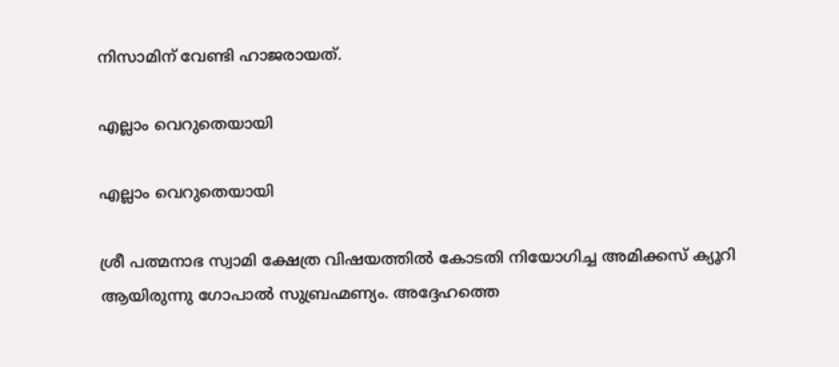നിസാമിന് വേണ്ടി ഹാജരായത്.

എല്ലാം വെറുതെയായി

എല്ലാം വെറുതെയായി

ശ്രീ പത്മനാഭ സ്വാമി ക്ഷേത്ര വിഷയത്തില്‍ കോടതി നിയോഗിച്ച അമിക്കസ് ക്യൂറി ആയിരുന്നു ഗോപാല്‍ സുബ്രഹ്മണ്യം. അദ്ദേഹത്തെ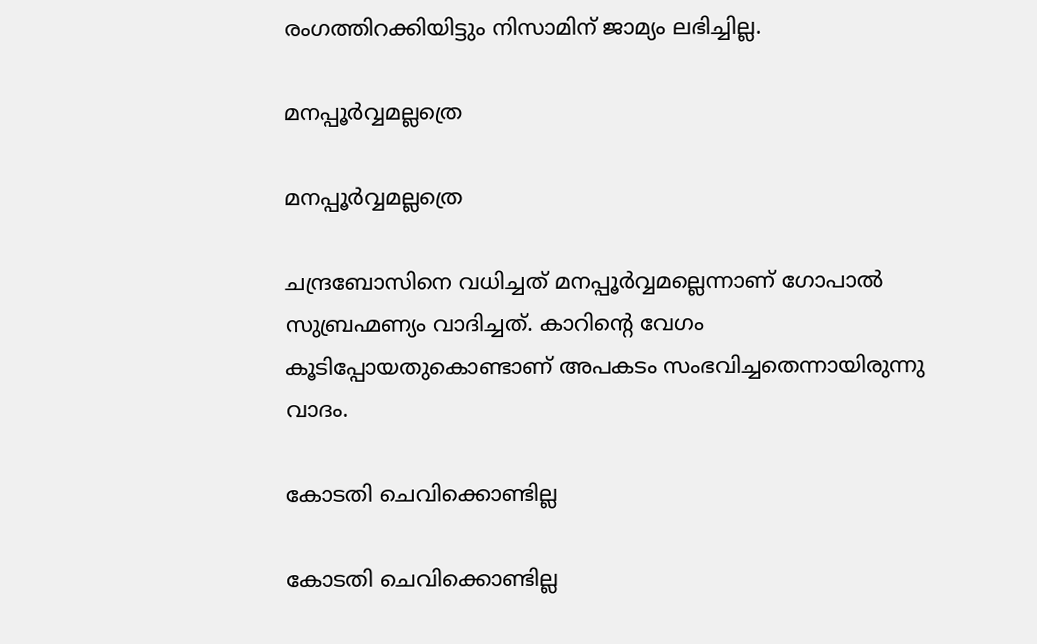രംഗത്തിറക്കിയിട്ടും നിസാമിന് ജാമ്യം ലഭിച്ചില്ല.

മനപ്പൂര്‍വ്വമല്ലത്രെ

മനപ്പൂര്‍വ്വമല്ലത്രെ

ചന്ദ്രബോസിനെ വധിച്ചത് മനപ്പൂര്‍വ്വമല്ലെന്നാണ് ഗോപാല്‍ സുബ്രഹ്മണ്യം വാദിച്ചത്. കാറിന്റെ വേഗം കൂടിപ്പോയതുകൊണ്ടാണ് അപകടം സംഭവിച്ചതെന്നായിരുന്നു വാദം.

കോടതി ചെവിക്കൊണ്ടില്ല

കോടതി ചെവിക്കൊണ്ടില്ല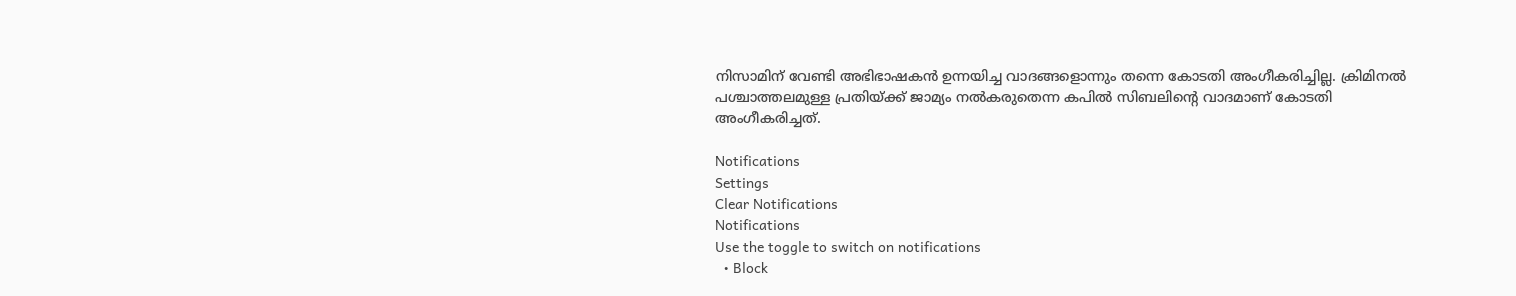നിസാമിന് വേണ്ടി അഭിഭാഷകന്‍ ഉന്നയിച്ച വാദങ്ങളൊന്നും തന്നെ കോടതി അംഗീകരിച്ചില്ല. ക്രിമിനല്‍ പശ്ചാത്തലമുള്ള പ്രതിയ്ക്ക് ജാമ്യം നല്‍കരുതെന്ന കപില്‍ സിബലിന്റെ വാദമാണ് കോടതി അംഗീകരിച്ചത്.

Notifications
Settings
Clear Notifications
Notifications
Use the toggle to switch on notifications
  • Block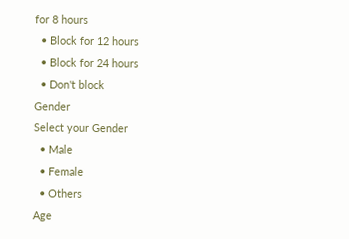for 8 hours
  • Block for 12 hours
  • Block for 24 hours
  • Don't block
Gender
Select your Gender
  • Male
  • Female
  • Others
Age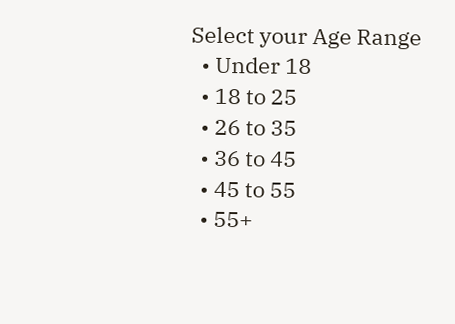Select your Age Range
  • Under 18
  • 18 to 25
  • 26 to 35
  • 36 to 45
  • 45 to 55
  • 55+